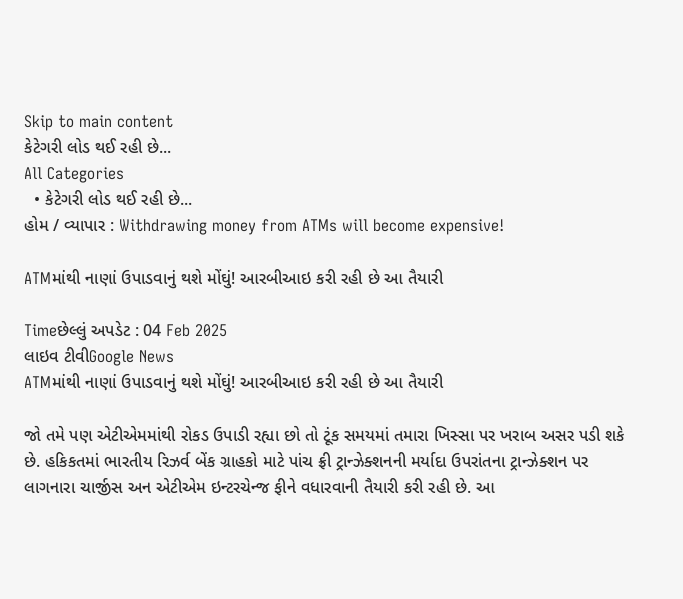Skip to main content
કેટેગરી લોડ થઈ રહી છે...
All Categories
  • કેટેગરી લોડ થઈ રહી છે...
હોમ / વ્યાપાર : Withdrawing money from ATMs will become expensive!

ATMમાંથી નાણાં ઉપાડવાનું થશે મોંઘું! આરબીઆઇ કરી રહી છે આ તૈયારી

Timeછેલ્લું અપડેટ : 04 Feb 2025
લાઇવ ટીવીGoogle News
ATMમાંથી નાણાં ઉપાડવાનું થશે મોંઘું! આરબીઆઇ કરી રહી છે આ તૈયારી

જો તમે પણ એટીએમમાંથી રોકડ ઉપાડી રહ્યા છો તો ટૂંક સમયમાં તમારા ખિસ્સા પર ખરાબ અસર પડી શકે છે. હકિકતમાં ભારતીય રિઝર્વ બેંક ગ્રાહકો માટે પાંચ ફ્રી ટ્રાન્ઝેક્શનની મર્યાદા ઉપરાંતના ટ્રાન્ઝેક્શન પર લાગનારા ચાર્જીસ અન એટીએમ ઇન્ટરચેન્જ ફીને વધારવાની તૈયારી કરી રહી છે. આ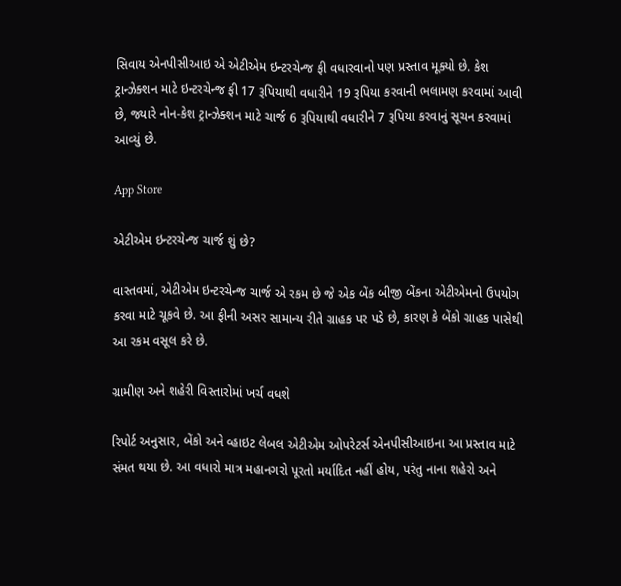સિવાય એનપીસીઆઇ એ એટીએમ ઇન્ટરચેન્જ ફી વધારવાનો પણ પ્રસ્તાવ મૂક્યો છે. કેશ ટ્રાન્ઝેક્શન માટે ઇન્ટરચેન્જ ફી 17 રૂપિયાથી વધારીને 19 રૂપિયા કરવાની ભલામણ કરવામાં આવી છે, જ્યારે નોન-કેશ ટ્રાન્ઝેક્શન માટે ચાર્જ 6 રૂપિયાથી વધારીને 7 રૂપિયા કરવાનું સૂચન કરવામાં આવ્યું છે.

App Store

એટીએમ ઇન્ટરચેન્જ ચાર્જ શું છે?

વાસ્તવમાં, એટીએમ ઇન્ટરચેન્જ ચાર્જ એ રકમ છે જે એક બેંક બીજી બેંકના એટીએમનો ઉપયોગ કરવા માટે ચૂકવે છે. આ ફીની અસર સામાન્ય રીતે ગ્રાહક પર પડે છે, કારણ કે બેંકો ગ્રાહક પાસેથી આ રકમ વસૂલ કરે છે.

ગ્રામીણ અને શહેરી વિસ્તારોમાં ખર્ચ વધશે

રિપોર્ટ અનુસાર, બેંકો અને વ્હાઇટ લેબલ એટીએમ ઓપરેટર્સ એનપીસીઆઇના આ પ્રસ્તાવ માટે સંમત થયા છે. આ વધારો માત્ર મહાનગરો પૂરતો મર્યાદિત નહીં હોય, પરંતુ નાના શહેરો અને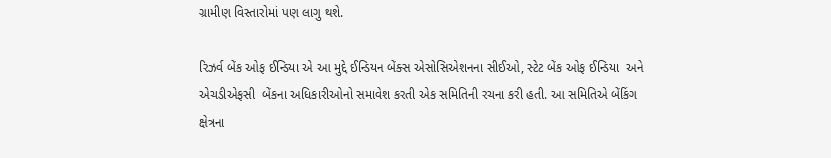ગ્રામીણ વિસ્તારોમાં પણ લાગુ થશે.

રિઝર્વ બેંક ઓફ ઈન્ડિયા એ આ મુદ્દે ઈન્ડિયન બેંક્સ એસોસિએશનના સીઈઓ, સ્ટેટ બેંક ઓફ ઈન્ડિયા  અને એચડીએફસી  બેંકના અધિકારીઓનો સમાવેશ કરતી એક સમિતિની રચના કરી હતી. આ સમિતિએ બેંકિંગ ક્ષેત્રના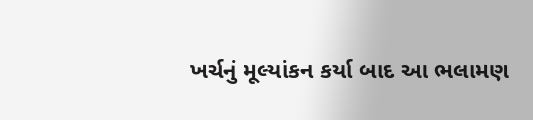ખર્ચનું મૂલ્યાંકન કર્યા બાદ આ ભલામણ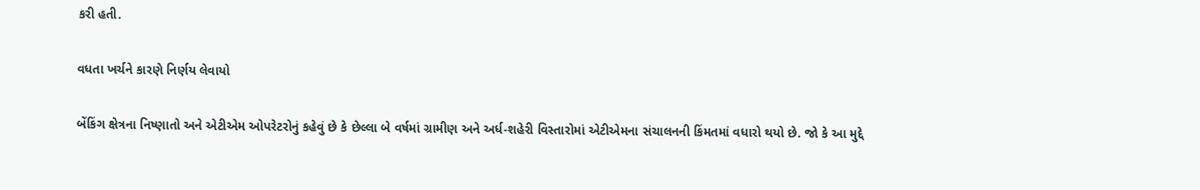કરી હતી.

વધતા ખર્ચને કારણે નિર્ણય લેવાયો

બેંકિંગ ક્ષેત્રના નિષ્ણાતો અને એટીએમ ઓપરેટરોનું કહેવું છે કે છેલ્લા બે વર્ષમાં ગ્રામીણ અને અર્ધ-શહેરી વિસ્તારોમાં એટીએમના સંચાલનની કિંમતમાં વધારો થયો છે. જો કે આ મુદ્દે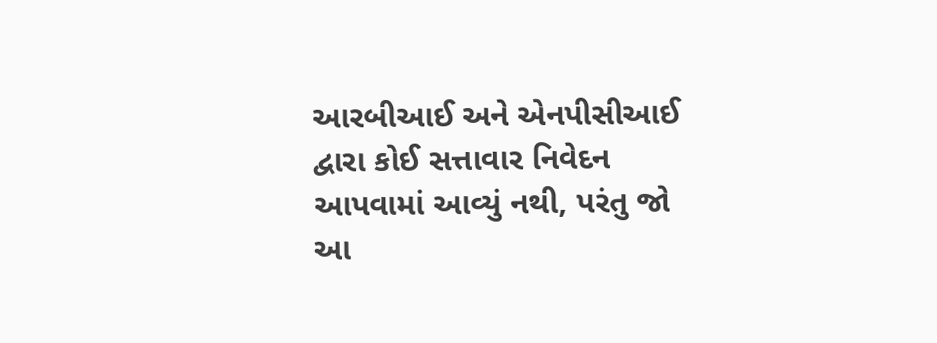આરબીઆઈ અને એનપીસીઆઈ દ્વારા કોઈ સત્તાવાર નિવેદન આપવામાં આવ્યું નથી, પરંતુ જો આ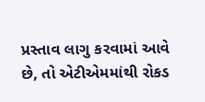પ્રસ્તાવ લાગુ કરવામાં આવે છે, તો એટીએમમાંથી રોકડ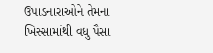ઉપાડનારાઓને તેમના ખિસ્સામાંથી વધુ પૈસા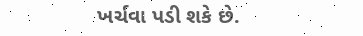ખર્ચવા પડી શકે છે.